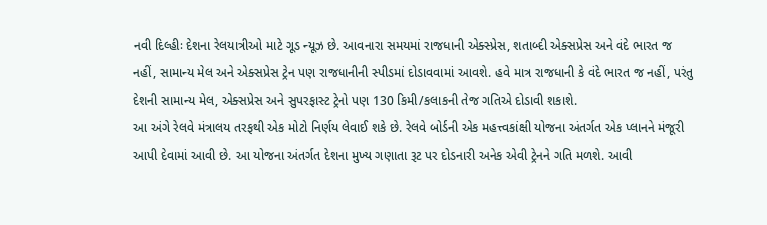નવી દિલ્હીઃ દેશના રેલયાત્રીઓ માટે ગૂડ ન્યૂઝ છે. આવનારા સમયમાં રાજધાની એક્સ્પ્રેસ, શતાબ્દી એક્સપ્રેસ અને વંદે ભારત જ નહીં, સામાન્ય મેલ અને એક્સપ્રેસ ટ્રેન પણ રાજધાનીની સ્પીડમાં દોડાવવામાં આવશે. હવે માત્ર રાજધાની કે વંદે ભારત જ નહીં, પરંતુ દેશની સામાન્ય મેલ, એક્સપ્રેસ અને સુપરફાસ્ટ ટ્રેનો પણ 130 કિમી/કલાકની તેજ ગતિએ દોડાવી શકાશે.
આ અંગે રેલવે મંત્રાલય તરફથી એક મોટો નિર્ણય લેવાઈ શકે છે. રેલવે બોર્ડની એક મહત્ત્વકાંક્ષી યોજના અંતર્ગત એક પ્લાનને મંજૂરી આપી દેવામાં આવી છે. આ યોજના અંતર્ગત દેશના મુખ્ય ગણાતા રૂટ પર દોડનારી અનેક એવી ટ્રેનને ગતિ મળશે. આવી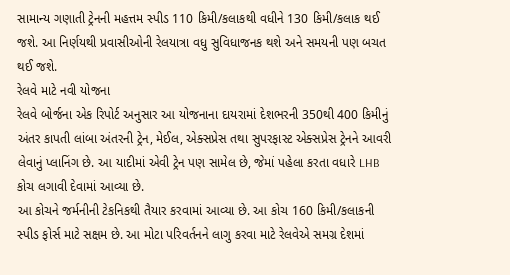સામાન્ય ગણાતી ટ્રેનની મહત્તમ સ્પીડ 110 કિમી/કલાકથી વધીને 130 કિમી/કલાક થઈ જશે. આ નિર્ણયથી પ્રવાસીઓની રેલયાત્રા વધુ સુવિધાજનક થશે અને સમયની પણ બચત થઈ જશે.
રેલવે માટે નવી યોજના
રેલવે બોર્જના એક રિપોર્ટ અનુસાર આ યોજનાના દાયરામાં દેશભરની 350થી 400 કિમીનું અંતર કાપતી લાંબા અંતરની ટ્રેન, મેઈલ, એક્સપ્રેસ તથા સુપરફાસ્ટ એક્સપ્રેસ ટ્રેનને આવરી લેવાનું પ્લાનિંગ છે. આ યાદીમાં એવી ટ્રેન પણ સામેલ છે, જેમાં પહેલા કરતા વધારે LHB કોચ લગાવી દેવામાં આવ્યા છે.
આ કોચને જર્મનીની ટેકનિકથી તૈયાર કરવામાં આવ્યા છે. આ કોચ 160 કિમી/કલાકની સ્પીડ ફોર્સ માટે સક્ષમ છે. આ મોટા પરિવર્તનને લાગુ કરવા માટે રેલવેએ સમગ્ર દેશમાં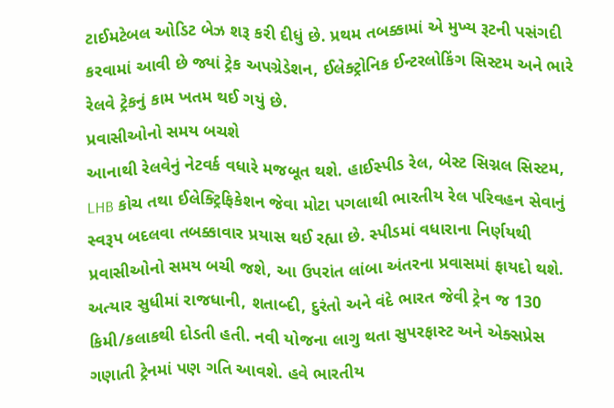ટાઈમટેબલ ઓડિટ બેઝ શરૂ કરી દીધું છે. પ્રથમ તબક્કામાં એ મુખ્ય રૂટની પસંગદી કરવામાં આવી છે જ્યાં ટ્રેક અપગ્રેડેશન, ઈલેક્ટ્રોનિક ઈન્ટરલોકિંગ સિસ્ટમ અને ભારે રેલવે ટ્રેકનું કામ ખતમ થઈ ગયું છે.
પ્રવાસીઓનો સમય બચશે
આનાથી રેલવેનું નેટવર્ક વધારે મજબૂત થશે. હાઈસ્પીડ રેલ, બેસ્ટ સિગ્નલ સિસ્ટમ, LHB કોચ તથા ઈલેક્ટ્રિફિકેશન જેવા મોટા પગલાથી ભારતીય રેલ પરિવહન સેવાનું સ્વરૂપ બદલવા તબક્કાવાર પ્રયાસ થઈ રહ્યા છે. સ્પીડમાં વધારાના નિર્ણયથી પ્રવાસીઓનો સમય બચી જશે, આ ઉપરાંત લાંબા અંતરના પ્રવાસમાં ફાયદો થશે.
અત્યાર સુધીમાં રાજધાની, શતાબ્દી, દુરંતો અને વંદે ભારત જેવી ટ્રેન જ 130 કિમી/કલાકથી દોડતી હતી. નવી યોજના લાગુ થતા સુપરફાસ્ટ અને એક્સપ્રેસ ગણાતી ટ્રેનમાં પણ ગતિ આવશે. હવે ભારતીય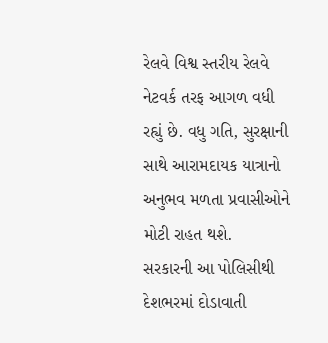રેલવે વિશ્વ સ્તરીય રેલવે નેટવર્ક તરફ આગળ વધી રહ્યું છે. વધુ ગતિ, સુરક્ષાની સાથે આરામદાયક યાત્રાનો અનુભવ મળતા પ્રવાસીઓને મોટી રાહત થશે.
સરકારની આ પોલિસીથી દેશભરમાં દોડાવાતી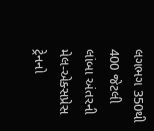લગભગ 350થી 400 જેટલી લાંબા અંતરની મેલ-એક્સપ્રેસ ટ્રેનનો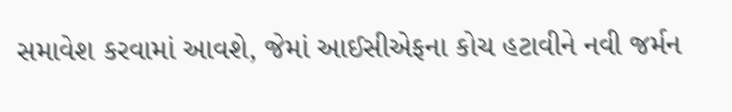સમાવેશ કરવામાં આવશે, જેમાં આઈસીએફના કોચ હટાવીને નવી જર્મન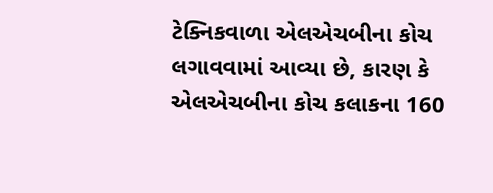ટેક્નિકવાળા એલએચબીના કોચ લગાવવામાં આવ્યા છે, કારણ કે એલએચબીના કોચ કલાકના 160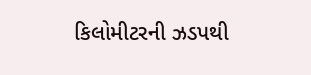કિલોમીટરની ઝડપથી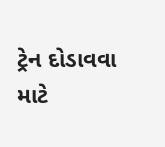ટ્રેન દોડાવવા માટે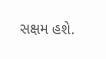સક્ષમ હશે.